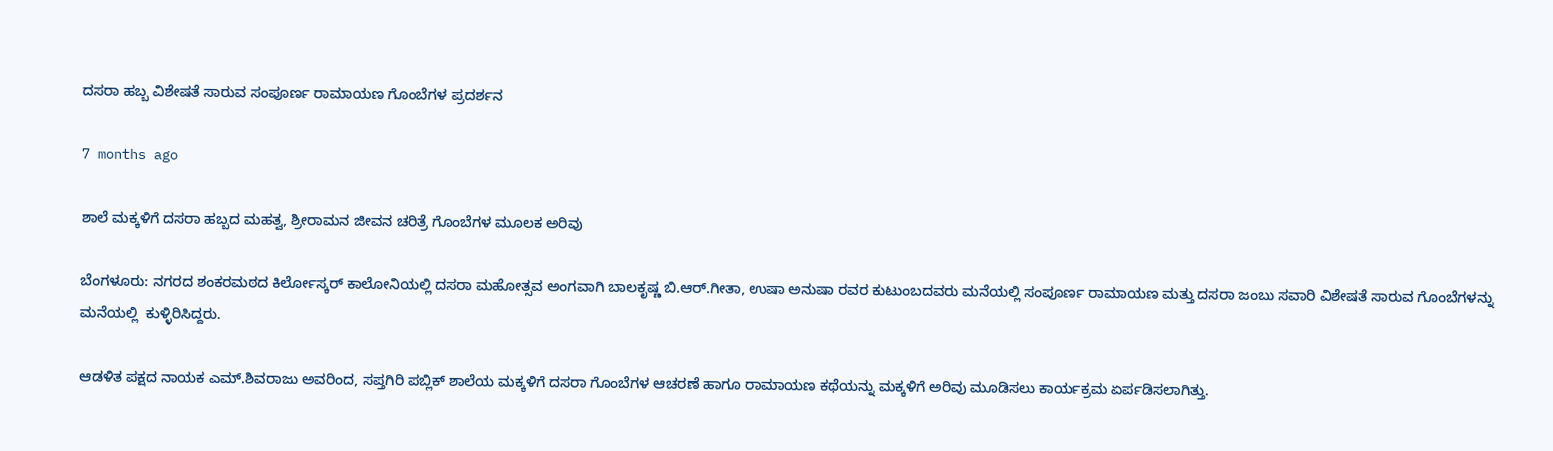ದಸರಾ ಹಬ್ಬ ವಿಶೇಷತೆ ಸಾರುವ ಸಂಪೂರ್ಣ ರಾಮಾಯಣ ಗೊಂಬೆಗಳ ಪ್ರದರ್ಶನ

7 months ago

ಶಾಲೆ ಮಕ್ಕಳಿಗೆ ದಸರಾ ಹಬ್ಬದ ಮಹತ್ವ, ಶ್ರೀರಾಮನ ಜೀವನ ಚರಿತ್ರೆ ಗೊಂಬೆಗಳ ಮೂಲಕ ಅರಿವು

ಬೆಂಗಳೂರು: ನಗರದ ಶಂಕರಮಠದ ಕಿರ್ಲೋಸ್ಕರ್ ಕಾಲೋನಿಯಲ್ಲಿ ದಸರಾ ಮಹೋತ್ಸವ ಅಂಗವಾಗಿ ಬಾಲಕೃಷ್ಣ ಬಿ.ಆರ್.ಗೀತಾ, ಉಷಾ ಅನುಷಾ ರವರ ಕುಟುಂಬದವರು ಮನೆಯಲ್ಲಿ ಸಂಪೂರ್ಣ ರಾಮಾಯಣ ಮತ್ತು ದಸರಾ ಜಂಬು ಸವಾರಿ ವಿಶೇಷತೆ ಸಾರುವ ಗೊಂಬೆಗಳನ್ನು ಮನೆಯಲ್ಲಿ  ಕುಳ್ಳಿರಿಸಿದ್ದರು.

ಆಡಳಿತ ಪಕ್ಷದ ನಾಯಕ ಎಮ್.ಶಿವರಾಜು ಅವರಿಂದ, ಸಪ್ತಗಿರಿ ಪಬ್ಲಿಕ್ ಶಾಲೆಯ ಮಕ್ಕಳಿಗೆ ದಸರಾ ಗೊಂಬೆಗಳ ಆಚರಣೆ ಹಾಗೂ ರಾಮಾಯಣ ಕಥೆಯನ್ನು ಮಕ್ಕಳಿಗೆ ಅರಿವು ಮೂಡಿಸಲು ಕಾರ್ಯಕ್ರಮ ಏರ್ಪಡಿಸಲಾಗಿತ್ತು.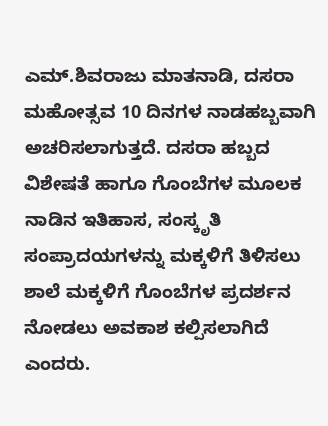ಎಮ್.ಶಿವರಾಜು ಮಾತನಾಡಿ, ದಸರಾ ಮಹೋತ್ಸವ 10 ದಿನಗಳ ನಾಡಹಬ್ಬವಾಗಿ ಅಚರಿಸಲಾಗುತ್ತದೆ. ದಸರಾ ಹಬ್ಬದ ವಿಶೇಷತೆ ಹಾಗೂ ಗೊಂಬೆಗಳ ಮೂಲಕ ನಾಡಿನ ಇತಿಹಾಸ, ಸಂಸ್ಕೃತಿ ಸಂಪ್ರಾದಯಗಳನ್ನು ಮಕ್ಕಳಿಗೆ ತಿಳಿಸಲು ಶಾಲೆ ಮಕ್ಕಳಿಗೆ ಗೊಂಬೆಗಳ ಪ್ರದರ್ಶನ ನೋಡಲು ಅವಕಾಶ ಕಲ್ಪಿಸಲಾಗಿದೆ ಎಂದರು.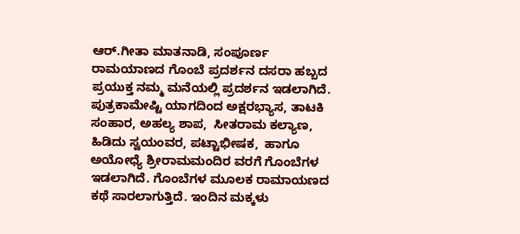ಆರ್.ಗೀತಾ ಮಾತನಾಡಿ, ಸಂಪೂರ್ಣ ರಾಮಯಾಣದ ಗೊಂಬೆ ಪ್ರದರ್ಶನ ದಸರಾ ಹಬ್ಬದ ಪ್ರಯುಕ್ತ ನಮ್ಮ ಮನೆಯಲ್ಲಿ ಪ್ರದರ್ಶನ ಇಡಲಾಗಿದೆ. ಪುತ್ರಕಾಮೇಷ್ಟಿ ಯಾಗದಿಂದ ಅಕ್ಷರಭ್ಯಾಸ, ತಾಟಕಿ ಸಂಹಾರ, ಅಹಲ್ಯ ಶಾಪ,  ಸೀತರಾಮ ಕಲ್ಯಾಣ, ಹಿಡಿದು ಸ್ವಯಂವರ, ಪಟ್ಟಾಭೀಷಕ,  ಹಾಗೂ ಅಯೋಧ್ಯೆ ಶ್ರೀರಾಮಮಂದಿರ ವರಗೆ ಗೊಂಬೆಗಳ ಇಡಲಾಗಿದೆ. ಗೊಂಬೆಗಳ ಮೂಲಕ ರಾಮಾಯಣದ ಕಥೆ ಸಾರಲಾಗುತ್ತಿದೆ. ಇಂದಿನ ಮಕ್ಕಳು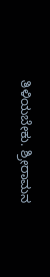ತಿಳಿಯಬೇಕು. ಶ್ರೀರಾಮನ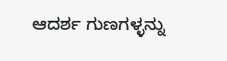ಆದರ್ಶ ಗುಣಗಳ್ಳನ್ನು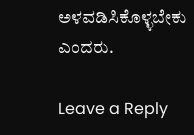ಅಳವಡಿಸಿಕೊಳ್ಳಬೇಕು ಎಂದರು.

Leave a Reply